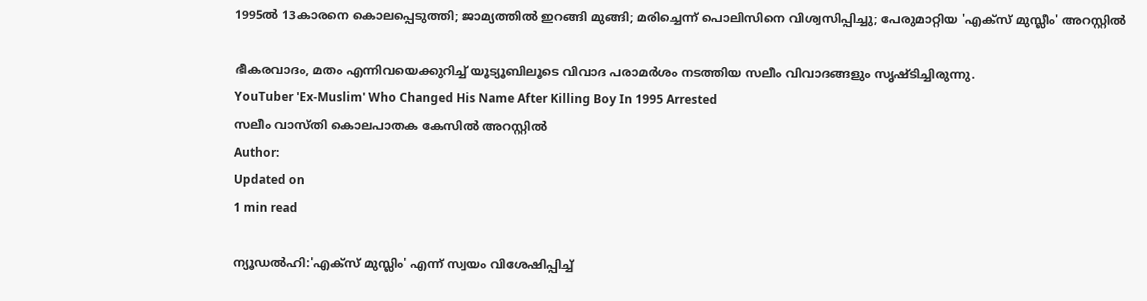1995ല്‍ 13കാരനെ കൊലപ്പെടുത്തി; ജാമ്യത്തില്‍ ഇറങ്ങി മുങ്ങി; മരിച്ചെന്ന് പൊലിസിനെ വിശ്വസിപ്പിച്ചു; പേരുമാറ്റിയ 'എക്‌സ് മുസ്ലീം' അറസ്റ്റില്‍

ഭീകരവാദം, മതം എന്നിവയെക്കുറിച്ച് യൂട്യൂബിലൂടെ വിവാദ പരാമര്‍ശം നടത്തിയ സലീം വിവാദങ്ങളും സൃഷ്ടിച്ചിരുന്നു.
YouTuber 'Ex-Muslim' Who Changed His Name After Killing Boy In 1995 Arrested
സലീം വാസ്തി കൊലപാതക കേസില്‍ അറസ്റ്റില്‍
Author:
Updated on
1 min read

ന്യൂഡല്‍ഹി:'എക്സ് മുസ്ലിം' എന്ന് സ്വയം വിശേഷിപ്പിച്ച്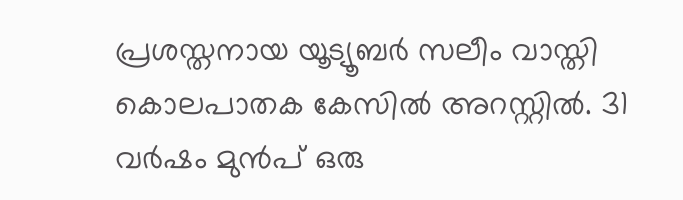പ്രശസ്തനായ യൂട്യൂബര്‍ സലീം വാസ്തി കൊലപാതക കേസില്‍ അറസ്റ്റില്‍. 31 വര്‍ഷം മുന്‍പ് ഒരു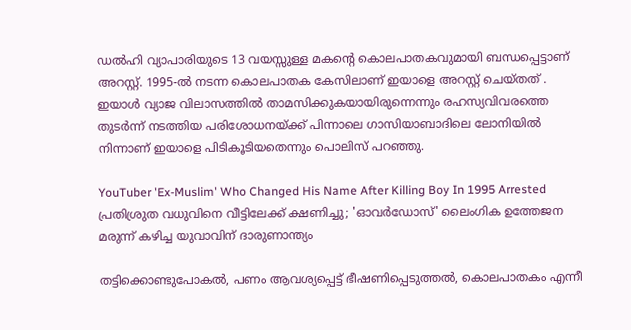ഡല്‍ഹി വ്യാപാരിയുടെ 13 വയസ്സുള്ള മകന്റെ കൊലപാതകവുമായി ബന്ധപ്പെട്ടാണ് അറസ്റ്റ്. 1995-ല്‍ നടന്ന കൊലപാതക കേസിലാണ് ഇയാളെ അറസ്റ്റ് ചെയ്തത് . ഇയാള്‍ വ്യാജ വിലാസത്തില്‍ താമസിക്കുകയായിരുന്നെന്നും രഹസ്യവിവരത്തെ തുടര്‍ന്ന് നടത്തിയ പരിശോധനയ്ക്ക് പിന്നാലെ ഗാസിയാബാദിലെ ലോനിയില്‍ നിന്നാണ് ഇയാളെ പിടികൂടിയതെന്നും പൊലിസ് പറഞ്ഞു.

YouTuber 'Ex-Muslim' Who Changed His Name After Killing Boy In 1995 Arrested
പ്രതിശ്രുത വധുവിനെ വീട്ടിലേക്ക് ക്ഷണിച്ചു; 'ഓവര്‍ഡോസ്' ലൈംഗിക ഉത്തേജന മരുന്ന് കഴിച്ച യുവാവിന് ദാരുണാന്ത്യം

തട്ടിക്കൊണ്ടുപോകല്‍, പണം ആവശ്യപ്പെട്ട് ഭീഷണിപ്പെടുത്തല്‍, കൊലപാതകം എന്നീ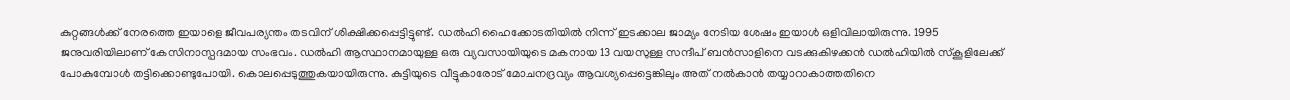കുറ്റങ്ങള്‍ക്ക് നേരത്തെ ഇയാളെ ജീവപര്യന്തം തടവിന് ശിക്ഷിക്കപ്പെട്ടിട്ടുണ്ട്. ഡല്‍ഹി ഹൈക്കോടതിയില്‍ നിന്ന് ഇടക്കാല ജാമ്യം നേടിയ ശേഷം ഇയാള്‍ ഒളിവിലായിരുന്നു. 1995 ജനുവരിയിലാണ് കേസിനാസ്പദമായ സംഭവം. ഡല്‍ഹി ആസ്ഥാനമായുള്ള ഒരു വ്യവസായിയുടെ മകനായ 13 വയസുള്ള സന്ദീപ് ബന്‍സാളിനെ വടക്കുകിഴക്കന്‍ ഡല്‍ഹിയില്‍ സ്‌കൂളിലേക്ക് പോകുമ്പോള്‍ തട്ടിക്കൊണ്ടുപോയി. കൊലപ്പെടുത്തുകയായിരുന്നു. കുട്ടിയുടെ വീട്ടുകാരോട് മോചനദ്രവ്യം ആവശ്യപ്പെട്ടെങ്കിലും അത് നല്‍കാന്‍ തയ്യാറാകാത്തതിനെ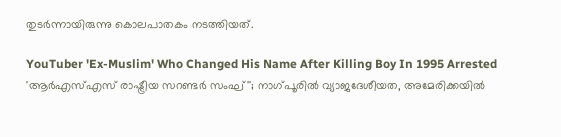തുടര്‍ന്നായിരുന്നു കൊലപാതകം നടത്തിയത്.

YouTuber 'Ex-Muslim' Who Changed His Name After Killing Boy In 1995 Arrested
'ആര്‍എസ്എസ് രാഷ്ട്രീയ സറണ്ടര്‍ സംഘ്''; നാഗ്പൂരില്‍ വ്യാജദേശീയത, അമേരിക്കയില്‍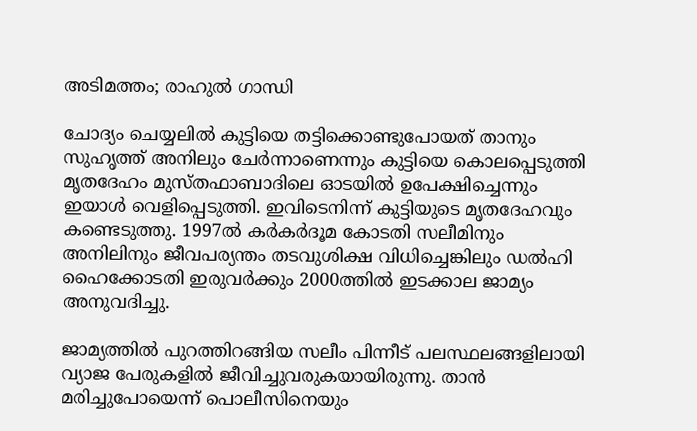അടിമത്തം; രാഹുല്‍ ഗാന്ധി

ചോദ്യം ചെയ്യലില്‍ കുട്ടിയെ തട്ടിക്കൊണ്ടുപോയത് താനും സുഹൃത്ത് അനിലും ചേര്‍ന്നാണെന്നും കുട്ടിയെ കൊലപ്പെടുത്തി മൃതദേഹം മുസ്തഫാബാദിലെ ഓടയില്‍ ഉപേക്ഷിച്ചെന്നും ഇയാള്‍ വെളിപ്പെടുത്തി. ഇവിടെനിന്ന് കുട്ടിയുടെ മൃതദേഹവും കണ്ടെടുത്തു. 1997ല്‍ കര്‍കര്‍ദൂമ കോടതി സലീമിനും അനിലിനും ജീവപര്യന്തം തടവുശിക്ഷ വിധിച്ചെങ്കിലും ഡല്‍ഹി ഹൈക്കോടതി ഇരുവര്‍ക്കും 2000ത്തില്‍ ഇടക്കാല ജാമ്യം അനുവദിച്ചു.

ജാമ്യത്തില്‍ പുറത്തിറങ്ങിയ സലീം പിന്നീട് പലസ്ഥലങ്ങളിലായി വ്യാജ പേരുകളില്‍ ജീവിച്ചുവരുകയായിരുന്നു. താന്‍ മരിച്ചുപോയെന്ന് പൊലീസിനെയും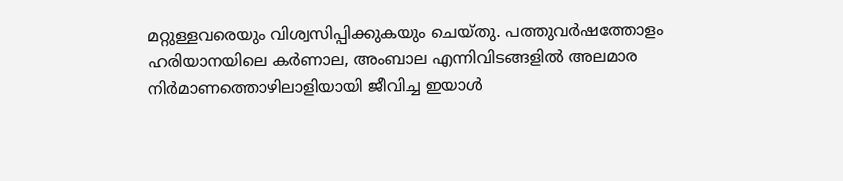മറ്റുള്ളവരെയും വിശ്വസിപ്പിക്കുകയും ചെയ്തു. പത്തുവര്‍ഷത്തോളം ഹരിയാനയിലെ കര്‍ണാല, അംബാല എന്നിവിടങ്ങളില്‍ അലമാര നിര്‍മാണത്തൊഴിലാളിയായി ജീവിച്ച ഇയാള്‍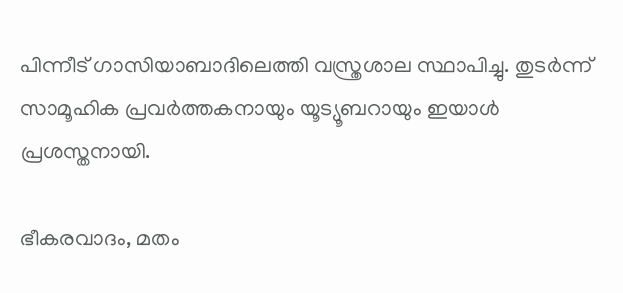പിന്നീട് ഗാസിയാബാദിലെത്തി വസ്ത്രശാല സ്ഥാപിച്ചു. തുടര്‍ന്ന് സാമൂഹിക പ്രവര്‍ത്തകനായും യൂട്യൂബറായും ഇയാള്‍ പ്രശസ്തനായി.

ഭീകരവാദം, മതം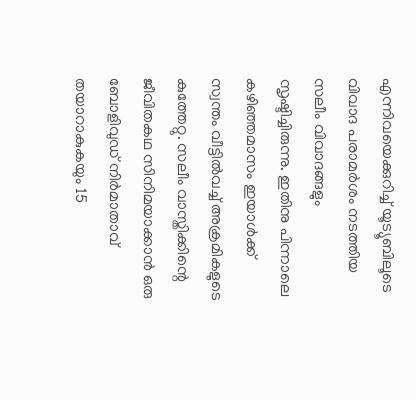എന്നിവയെക്കുറിച്ച് യൂട്യൂബിലൂടെ വിവാദ പരാമര്‍ശം നടത്തിയ സലീം വിവാദങ്ങളും സൃഷ്ടിച്ചിരുന്നു. ഇതിനു പിന്നാലെ കഴിഞ്ഞമാസം ഇയാള്‍ക്ക് സ്വന്തം വീട്ടില്‍വച്ച് അക്രമികളുടെ കുത്തേറ്റു. സലീം വാസ്തിക്കിന്റെ ജീവിതകഥ സിനിമയാക്കാന്‍ ഒരു ബോളിവുഡ് നിര്‍മാതാവ് തയാറാകുകയും 15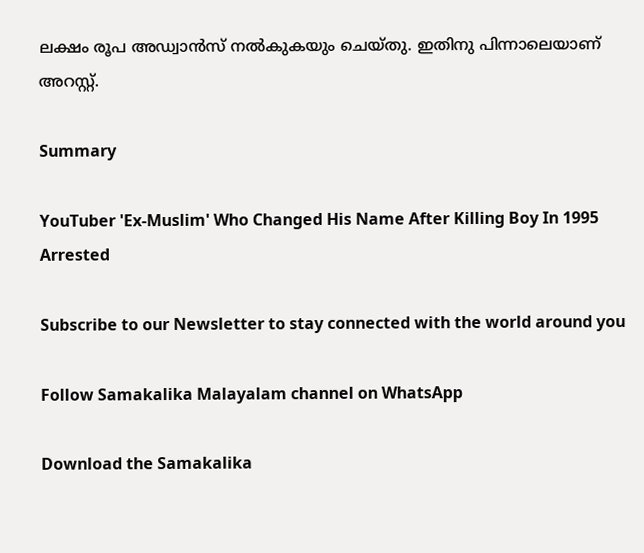ലക്ഷം രൂപ അഡ്വാന്‍സ് നല്‍കുകയും ചെയ്തു. ഇതിനു പിന്നാലെയാണ് അറസ്റ്റ്.

Summary

YouTuber 'Ex-Muslim' Who Changed His Name After Killing Boy In 1995 Arrested

Subscribe to our Newsletter to stay connected with the world around you

Follow Samakalika Malayalam channel on WhatsApp

Download the Samakalika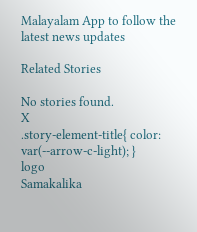Malayalam App to follow the latest news updates

Related Stories

No stories found.
X
.story-element-title{ color: var(--arrow-c-light); }
logo
Samakalika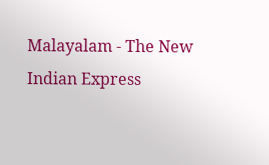Malayalam - The New Indian Express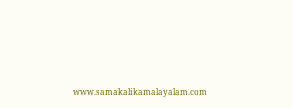www.samakalikamalayalam.com